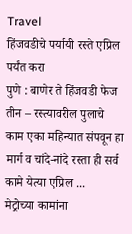Travel
हिंजवडीचे पर्यायी रस्ते एप्रिल पर्यंत करा
पुणे : बाणेर ते हिंजवडी फेज तीन – रस्त्यावरील पुलाचे काम एका महिन्यात संपवून हा मार्ग व चांदे-नांदे रस्ता ही सर्व कामे येत्या एप्रिल ...
मेट्रोच्या कामांना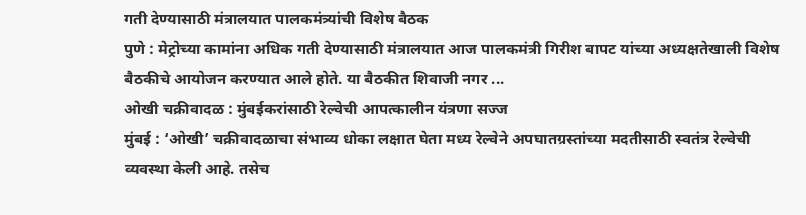गती देण्यासाठी मंत्रालयात पालकमंत्र्यांची विशेष बैठक
पुणे : मेट्रोच्या कामांना अधिक गती देण्यासाठी मंत्रालयात आज पालकमंत्री गिरीश बापट यांच्या अध्यक्षतेखाली विशेष बैठकीचे आयोजन करण्यात आले होते. या बैठकीत शिवाजी नगर ...
ओखी चक्रीवादळ : मुंबईकरांसाठी रेल्वेची आपत्कालीन यंत्रणा सज्ज
मुंबई : ‘ओखी’ चक्रीवादळाचा संभाव्य धोका लक्षात घेता मध्य रेल्वेने अपघातग्रस्तांच्या मदतीसाठी स्वतंत्र रेल्वेची व्यवस्था केली आहे. तसेच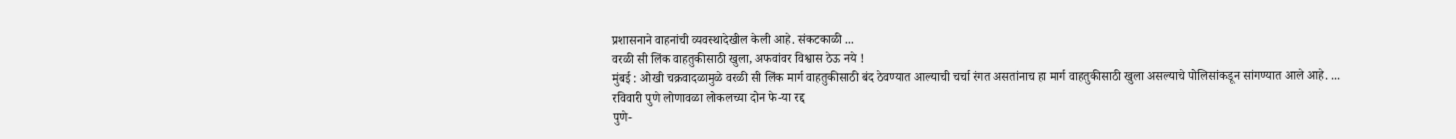प्रशासनाने वाहनांची व्यवस्थादेखील केली आहे. संकटकाळी ...
वरळी सी लिंक वाहतुकीसाठी खुला, अफवांवर विश्वास ठेऊ नये !
मुंबई : ओखी चक्रवादळामुळे वरळी सी लिंक मार्ग वाहतुकीसाठी बंद ठेवण्यात आल्याची चर्चा रंगत असतांनाच हा मार्ग वाहतुकीसाठी खुला असल्याचे पोलिसांकडून सांगण्यात आले आहे. ...
रविवारी पुणे लोणावळा लोकलच्या दोन फे-या रद्द
पुणे-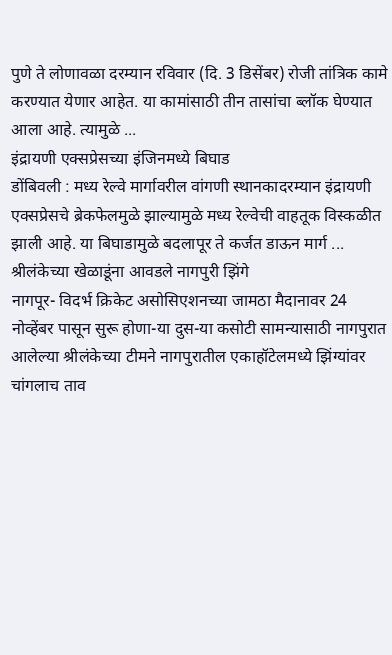पुणे ते लोणावळा दरम्यान रविवार (दि. 3 डिसेंबर) रोजी तांत्रिक कामे करण्यात येणार आहेत. या कामांसाठी तीन तासांचा ब्लॉक घेण्यात आला आहे. त्यामुळे ...
इंद्रायणी एक्सप्रेसच्या इंजिनमध्ये बिघाड
डोंबिवली : मध्य रेल्वे मार्गावरील वांगणी स्थानकादरम्यान इंद्रायणी एक्सप्रेसचे ब्रेकफेलमुळे झाल्यामुळे मध्य रेल्वेची वाहतूक विस्कळीत झाली आहे. या बिघाडामुळे बदलापूर ते कर्जत डाऊन मार्ग ...
श्रीलंकेच्या खेळाडूंना आवडले नागपुरी झिंगे
नागपूर- विदर्भ क्रिकेट असोसिएशनच्या जामठा मैदानावर 24 नोव्हेंबर पासून सुरू होणा-या दुस-या कसोटी सामन्यासाठी नागपुरात आलेल्या श्रीलंकेच्या टीमने नागपुरातील एकाहॉटेलमध्ये झिंग्यांवर चांगलाच ताव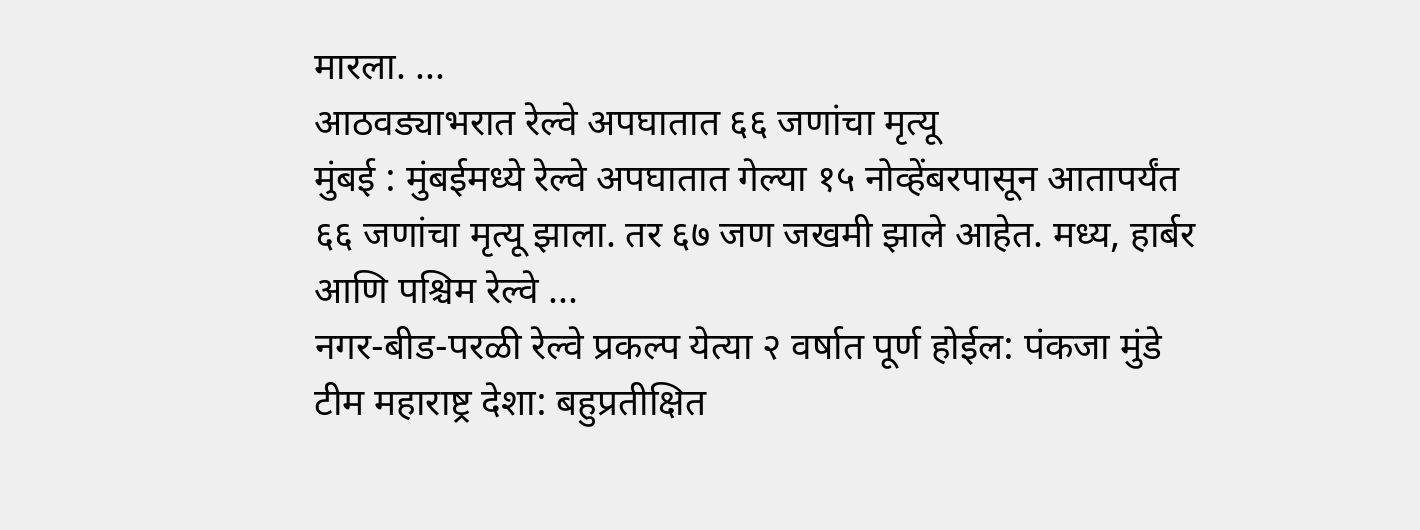मारला. ...
आठवड्याभरात रेल्वे अपघातात ६६ जणांचा मृत्यू
मुंबई : मुंबईमध्ये रेल्वे अपघातात गेल्या १५ नोव्हेंबरपासून आतापर्यंत ६६ जणांचा मृत्यू झाला. तर ६७ जण जखमी झाले आहेत. मध्य, हार्बर आणि पश्चिम रेल्वे ...
नगर-बीड-परळी रेल्वे प्रकल्प येत्या २ वर्षात पूर्ण होईल: पंकजा मुंडे
टीम महाराष्ट्र देशा: बहुप्रतीक्षित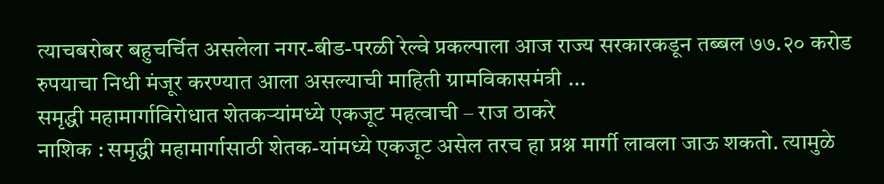त्याचबरोबर बहुचर्चित असलेला नगर-बीड-परळी रेल्वे प्रकल्पाला आज राज्य सरकारकडून तब्बल ७७.२० करोड रुपयाचा निधी मंजूर करण्यात आला असल्याची माहिती ग्रामविकासमंत्री ...
समृद्धी महामार्गाविरोधात शेतकऱ्यांमध्ये एकजूट महत्वाची – राज ठाकरे
नाशिक : समृद्धी महामार्गासाठी शेतक-यांमध्ये एकजूट असेल तरच हा प्रश्न मार्गी लावला जाऊ शकतो. त्यामुळे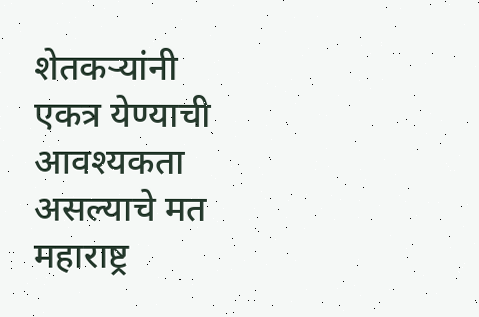शेतकऱ्यांनी एकत्र येण्याची आवश्यकता असल्याचे मत महाराष्ट्र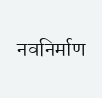नवनिर्माण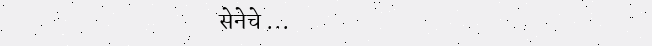सेनेचे ...